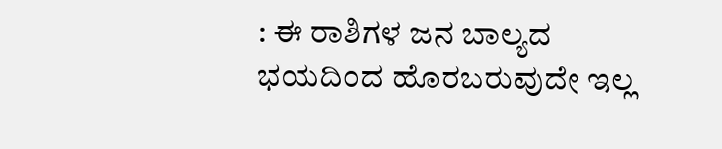: ಈ ರಾಶಿಗಳ ಜನ ಬಾಲ್ಯದ ಭಯದಿಂದ ಹೊರಬರುವುದೇ ಇಲ್ಲ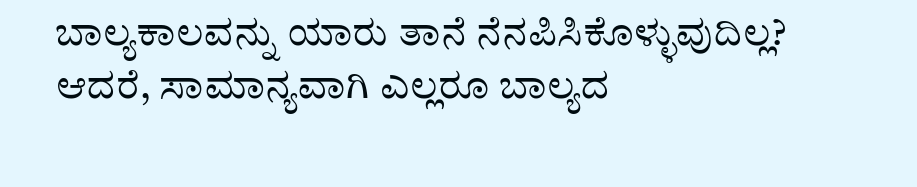ಬಾಲ್ಯಕಾಲವನ್ನು ಯಾರು ತಾನೆ ನೆನಪಿಸಿಕೊಳ್ಳುವುದಿಲ್ಲ? ಆದರೆ, ಸಾಮಾನ್ಯವಾಗಿ ಎಲ್ಲರೂ ಬಾಲ್ಯದ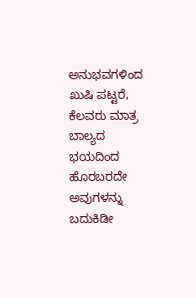ಅನುಭವಗಳಿಂದ ಖುಷಿ ಪಟ್ಟರೆ, ಕೆಲವರು ಮಾತ್ರ ಬಾಲ್ಯದ ಭಯದಿಂದ ಹೊರಬರದೇ ಅವುಗಳನ್ನು ಬದುಕಿಡೀ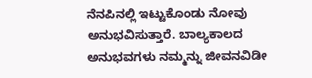ನೆನಪಿನಲ್ಲಿ ಇಟ್ಟುಕೊಂಡು ನೋವು ಅನುಭವಿಸುತ್ತಾರೆ. ಬಾಲ್ಯಕಾಲದ ಅನುಭವಗಳು ನಮ್ಮನ್ನು ಜೀವನವಿಡೀ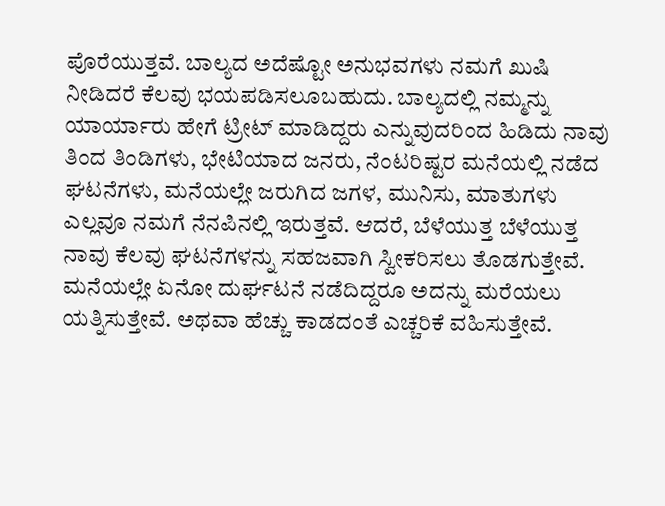ಪೊರೆಯುತ್ತವೆ. ಬಾಲ್ಯದ ಅದೆಷ್ಟೋ ಅನುಭವಗಳು ನಮಗೆ ಖುಷಿ ನೀಡಿದರೆ ಕೆಲವು ಭಯಪಡಿಸಲೂಬಹುದು. ಬಾಲ್ಯದಲ್ಲಿ ನಮ್ಮನ್ನು ಯಾರ್ಯಾರು ಹೇಗೆ ಟ್ರೀಟ್‌ ಮಾಡಿದ್ದರು ಎನ್ನುವುದರಿಂದ ಹಿಡಿದು ನಾವು ತಿಂದ ತಿಂಡಿಗಳು, ಭೇಟಿಯಾದ ಜನರು, ನೆಂಟರಿಷ್ಟರ ಮನೆಯಲ್ಲಿ ನಡೆದ ಘಟನೆಗಳು, ಮನೆಯಲ್ಲೇ ಜರುಗಿದ ಜಗಳ, ಮುನಿಸು, ಮಾತುಗಳು ಎಲ್ಲವೂ ನಮಗೆ ನೆನಪಿನಲ್ಲಿ ಇರುತ್ತವೆ. ಆದರೆ, ಬೆಳೆಯುತ್ತ ಬೆಳೆಯುತ್ತ ನಾವು ಕೆಲವು ಘಟನೆಗಳನ್ನು ಸಹಜವಾಗಿ ಸ್ವೀಕರಿಸಲು ತೊಡಗುತ್ತೇವೆ. ಮನೆಯಲ್ಲೇ ಏನೋ ದುರ್ಘಟನೆ ನಡೆದಿದ್ದರೂ ಅದನ್ನು ಮರೆಯಲು ಯತ್ನಿಸುತ್ತೇವೆ. ಅಥವಾ ಹೆಚ್ಚು ಕಾಡದಂತೆ ಎಚ್ಚರಿಕೆ ವಹಿಸುತ್ತೇವೆ.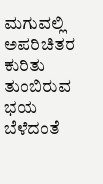ಮಗುವಲ್ಲಿ ಅಪರಿಚಿತರ ಕುರಿತು ತುಂಬಿರುವ ಭಯ ಬೆಳೆದಂತೆ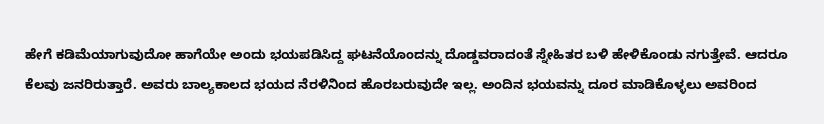ಹೇಗೆ ಕಡಿಮೆಯಾಗುವುದೋ ಹಾಗೆಯೇ ಅಂದು ಭಯಪಡಿಸಿದ್ದ ಘಟನೆಯೊಂದನ್ನು ದೊಡ್ಡವರಾದಂತೆ ಸ್ನೇಹಿತರ ಬಳಿ ಹೇಳಿಕೊಂಡು ನಗುತ್ತೇವೆ. ಆದರೂ ಕೆಲವು ಜನರಿರುತ್ತಾರೆ. ಅವರು ಬಾಲ್ಯಕಾಲದ ಭಯದ ನೆರಳಿನಿಂದ ಹೊರಬರುವುದೇ ಇಲ್ಲ. ಅಂದಿನ ಭಯವನ್ನು ದೂರ ಮಾಡಿಕೊಳ್ಳಲು ಅವರಿಂದ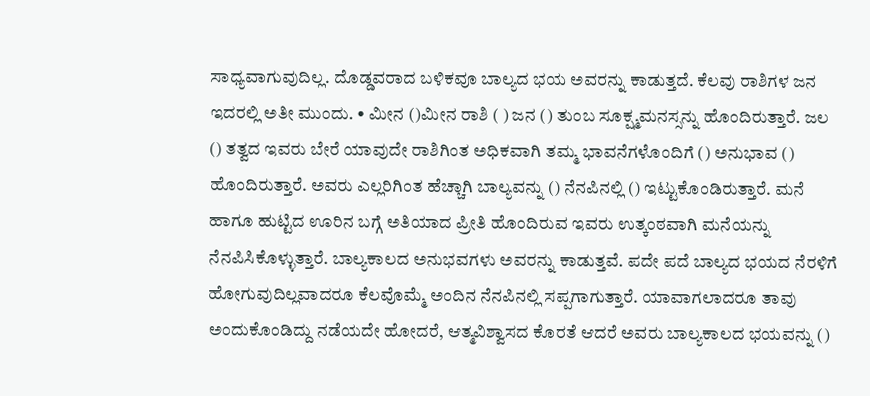ಸಾಧ್ಯವಾಗುವುದಿಲ್ಲ. ದೊಡ್ಡವರಾದ ಬಳಿಕವೂ ಬಾಲ್ಯದ ಭಯ ಅವರನ್ನು ಕಾಡುತ್ತದೆ. ಕೆಲವು ರಾಶಿಗಳ ಜನ ಇದರಲ್ಲಿ ಅತೀ ಮುಂದು. • ಮೀನ ()ಮೀನ ರಾಶಿ ( ) ಜನ () ತುಂಬ ಸೂಕ್ಷ್ಮಮನಸ್ಸನ್ನು ಹೊಂದಿರುತ್ತಾರೆ. ಜಲ () ತತ್ವದ ಇವರು ಬೇರೆ ಯಾವುದೇ ರಾಶಿಗಿಂತ ಅಧಿಕವಾಗಿ ತಮ್ಮ ಭಾವನೆಗಳೊಂದಿಗೆ () ಅನುಭಾವ () ಹೊಂದಿರುತ್ತಾರೆ. ಅವರು ಎಲ್ಲರಿಗಿಂತ ಹೆಚ್ಚಾಗಿ ಬಾಲ್ಯವನ್ನು () ನೆನಪಿನಲ್ಲಿ () ಇಟ್ಟುಕೊಂಡಿರುತ್ತಾರೆ. ಮನೆ ಹಾಗೂ ಹುಟ್ಟಿದ ಊರಿನ ಬಗ್ಗೆ ಅತಿಯಾದ ಪ್ರೀತಿ ಹೊಂದಿರುವ ಇವರು ಉತ್ಕಂಠವಾಗಿ ಮನೆಯನ್ನು ನೆನಪಿಸಿಕೊಳ್ಳುತ್ತಾರೆ. ಬಾಲ್ಯಕಾಲದ ಅನುಭವಗಳು ಅವರನ್ನು ಕಾಡುತ್ತವೆ. ಪದೇ ಪದೆ ಬಾಲ್ಯದ ಭಯದ ನೆರಳಿಗೆ ಹೋಗುವುದಿಲ್ಲವಾದರೂ ಕೆಲವೊಮ್ಮೆ ಅಂದಿನ ನೆನಪಿನಲ್ಲಿ ಸಪ್ಪಗಾಗುತ್ತಾರೆ. ಯಾವಾಗಲಾದರೂ ತಾವು ಅಂದುಕೊಂಡಿದ್ದು ನಡೆಯದೇ ಹೋದರೆ, ಆತ್ಮವಿಶ್ವಾಸದ ಕೊರತೆ ಆದರೆ ಅವರು ಬಾಲ್ಯಕಾಲದ ಭಯವನ್ನು ()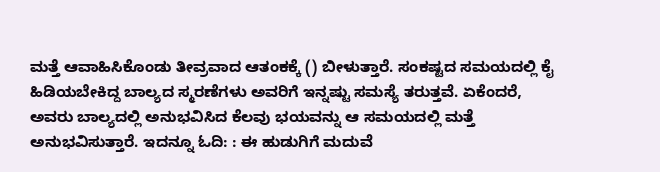ಮತ್ತೆ ಆವಾಹಿಸಿಕೊಂಡು ತೀವ್ರವಾದ ಆತಂಕಕ್ಕೆ () ಬೀಳುತ್ತಾರೆ. ಸಂಕಷ್ಟದ ಸಮಯದಲ್ಲಿ ಕೈ ಹಿಡಿಯಬೇಕಿದ್ದ ಬಾಲ್ಯದ ಸ್ಮರಣೆಗಳು ಅವರಿಗೆ ಇನ್ನಷ್ಟು ಸಮಸ್ಯೆ ತರುತ್ತವೆ. ಏಕೆಂದರೆ, ಅವರು ಬಾಲ್ಯದಲ್ಲಿ ಅನುಭವಿಸಿದ ಕೆಲವು ಭಯವನ್ನು ಆ ಸಮಯದಲ್ಲಿ ಮತ್ತೆ ಅನುಭವಿಸುತ್ತಾರೆ. ಇದನ್ನೂ ಓದಿ: : ಈ ಹುಡುಗಿಗೆ ಮದುವೆ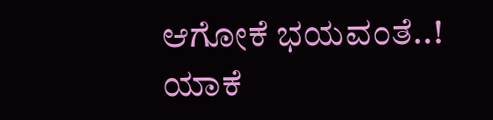ಆಗೋಕೆ ಭಯವಂತೆ..! ಯಾಕೆ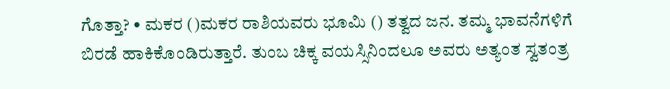ಗೊತ್ತಾ? • ಮಕರ ()ಮಕರ ರಾಶಿಯವರು ಭೂಮಿ () ತತ್ವದ ಜನ. ತಮ್ಮ ಭಾವನೆಗಳಿಗೆ ಬಿರಡೆ ಹಾಕಿಕೊಂಡಿರುತ್ತಾರೆ. ತುಂಬ ಚಿಕ್ಕ ವಯಸ್ಸಿನಿಂದಲೂ ಅವರು ಅತ್ಯಂತ ಸ್ವತಂತ್ರ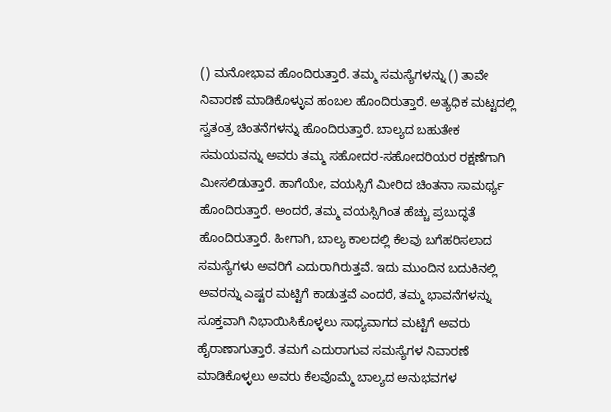() ಮನೋಭಾವ ಹೊಂದಿರುತ್ತಾರೆ. ತಮ್ಮ ಸಮಸ್ಯೆಗಳನ್ನು () ತಾವೇ ನಿವಾರಣೆ ಮಾಡಿಕೊಳ್ಳುವ ಹಂಬಲ ಹೊಂದಿರುತ್ತಾರೆ. ಅತ್ಯಧಿಕ ಮಟ್ಟದಲ್ಲಿ ಸ್ವತಂತ್ರ ಚಿಂತನೆಗಳನ್ನು ಹೊಂದಿರುತ್ತಾರೆ. ಬಾಲ್ಯದ ಬಹುತೇಕ ಸಮಯವನ್ನು ಅವರು ತಮ್ಮ ಸಹೋದರ-ಸಹೋದರಿಯರ ರಕ್ಷಣೆಗಾಗಿ ಮೀಸಲಿಡುತ್ತಾರೆ. ಹಾಗೆಯೇ, ವಯಸ್ಸಿಗೆ ಮೀರಿದ ಚಿಂತನಾ ಸಾಮರ್ಥ್ಯ ಹೊಂದಿರುತ್ತಾರೆ. ಅಂದರೆ, ತಮ್ಮ ವಯಸ್ಸಿಗಿಂತ ಹೆಚ್ಚು ಪ್ರಬುದ್ಧತೆ ಹೊಂದಿರುತ್ತಾರೆ. ಹೀಗಾಗಿ, ಬಾಲ್ಯ ಕಾಲದಲ್ಲಿ ಕೆಲವು ಬಗೆಹರಿಸಲಾದ ಸಮಸ್ಯೆಗಳು ಅವರಿಗೆ ಎದುರಾಗಿರುತ್ತವೆ. ಇದು ಮುಂದಿನ ಬದುಕಿನಲ್ಲಿ ಅವರನ್ನು ಎಷ್ಟರ ಮಟ್ಟಿಗೆ ಕಾಡುತ್ತವೆ ಎಂದರೆ, ತಮ್ಮ ಭಾವನೆಗಳನ್ನು ಸೂಕ್ತವಾಗಿ ನಿಭಾಯಿಸಿಕೊಳ್ಳಲು ಸಾಧ್ಯವಾಗದ ಮಟ್ಟಿಗೆ ಅವರು ಹೈರಾಣಾಗುತ್ತಾರೆ. ತಮಗೆ ಎದುರಾಗುವ ಸಮಸ್ಯೆಗಳ ನಿವಾರಣೆ ಮಾಡಿಕೊಳ್ಳಲು ಅವರು ಕೆಲವೊಮ್ಮೆ ಬಾಲ್ಯದ ಅನುಭವಗಳ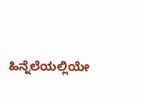ಹಿನ್ನೆಲೆಯಲ್ಲಿಯೇ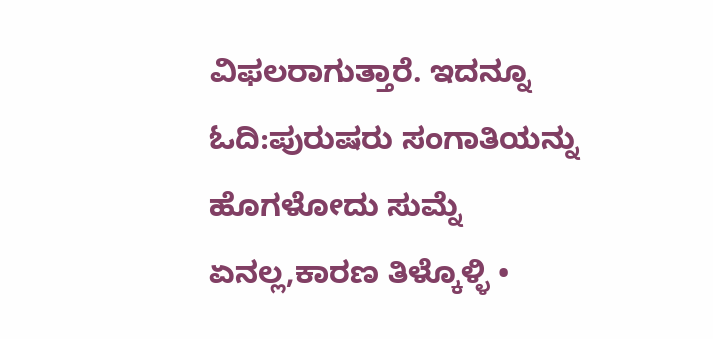ವಿಫಲರಾಗುತ್ತಾರೆ. ಇದನ್ನೂ ಓದಿ:ಪುರುಷರು ಸಂಗಾತಿಯನ್ನು ಹೊಗಳೋದು ಸುಮ್ನೆ ಏನಲ್ಲ,ಕಾರಣ ತಿಳ್ಕೊಳ್ಳಿ •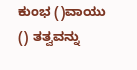ಕುಂಭ ()ವಾಯು () ತತ್ವವನ್ನು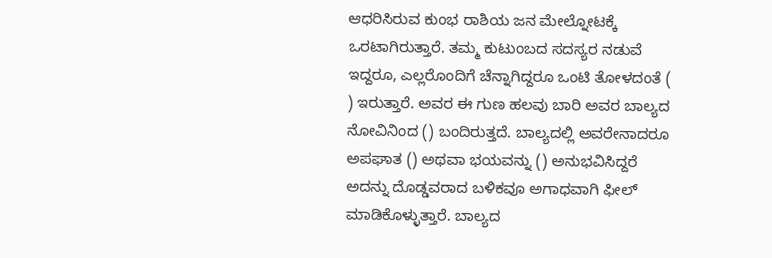ಆಧರಿಸಿರುವ ಕುಂಭ ರಾಶಿಯ ಜನ ಮೇಲ್ನೋಟಕ್ಕೆ ಒರಟಾಗಿರುತ್ತಾರೆ. ತಮ್ಮ ಕುಟುಂಬದ ಸದಸ್ಯರ ನಡುವೆ ಇದ್ದರೂ, ಎಲ್ಲರೊಂದಿಗೆ ಚೆನ್ನಾಗಿದ್ದರೂ ಒಂಟಿ ತೋಳದಂತೆ ( ) ಇರುತ್ತಾರೆ. ಅವರ ಈ ಗುಣ ಹಲವು ಬಾರಿ ಅವರ ಬಾಲ್ಯದ ನೋವಿನಿಂದ () ಬಂದಿರುತ್ತದೆ. ಬಾಲ್ಯದಲ್ಲಿ ಅವರೇನಾದರೂ ಅಪಘಾತ () ಅಥವಾ ಭಯವನ್ನು () ಅನುಭವಿಸಿದ್ದರೆ ಅದನ್ನು ದೊಡ್ಡವರಾದ ಬಳಿಕವೂ ಅಗಾಧವಾಗಿ ಫೀಲ್‌ ಮಾಡಿಕೊಳ್ಳುತ್ತಾರೆ. ಬಾಲ್ಯದ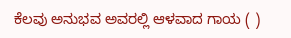ಕೆಲವು ಅನುಭವ ಅವರಲ್ಲಿ ಆಳವಾದ ಗಾಯ ( )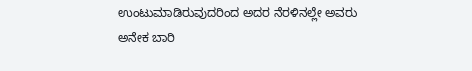ಉಂಟುಮಾಡಿರುವುದರಿಂದ ಅದರ ನೆರಳಿನಲ್ಲೇ ಅವರು ಅನೇಕ ಬಾರಿ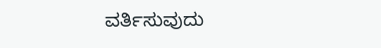ವರ್ತಿಸುವುದು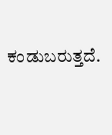ಕಂಡುಬರುತ್ತದೆ.